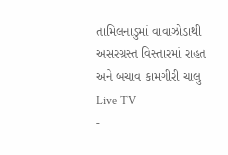તામિલનાડુમાં વાવાઝોડાથી અસરગ્રસ્ત વિસ્તારમાં રાહત અને બચાવ કામગીરી ચાલુ
Live TV
-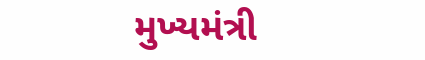મુખ્યમંત્રી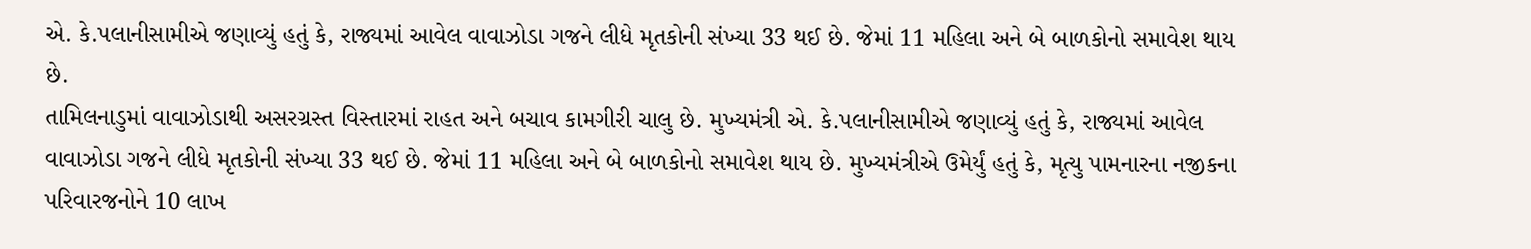એ. કે.પલાનીસામીએ જણાવ્યું હતું કે, રાજ્યમાં આવેલ વાવાઝોડા ગજને લીધે મૃતકોની સંખ્યા 33 થઈ છે. જેમાં 11 મહિલા અને બે બાળકોનો સમાવેશ થાય છે.
તામિલનાડુમાં વાવાઝોડાથી અસરગ્રસ્ત વિસ્તારમાં રાહત અને બચાવ કામગીરી ચાલુ છે. મુખ્યમંત્રી એ. કે.પલાનીસામીએ જણાવ્યું હતું કે, રાજ્યમાં આવેલ વાવાઝોડા ગજને લીધે મૃતકોની સંખ્યા 33 થઈ છે. જેમાં 11 મહિલા અને બે બાળકોનો સમાવેશ થાય છે. મુખ્યમંત્રીએ ઉમેર્યું હતું કે, મૃત્યુ પામનારના નજીકના પરિવારજનોને 10 લાખ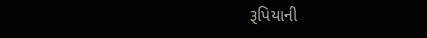રૂપિયાની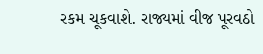રકમ ચૂકવાશે. રાજ્યમાં વીજ પૂરવઠો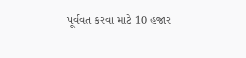પૂર્વવત કરવા માટે 10 હજાર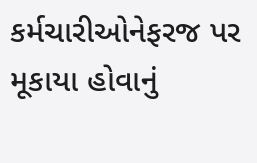કર્મચારીઓનેફરજ પર મૂકાયા હોવાનું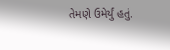તેમણે ઉમેર્યું હતું.